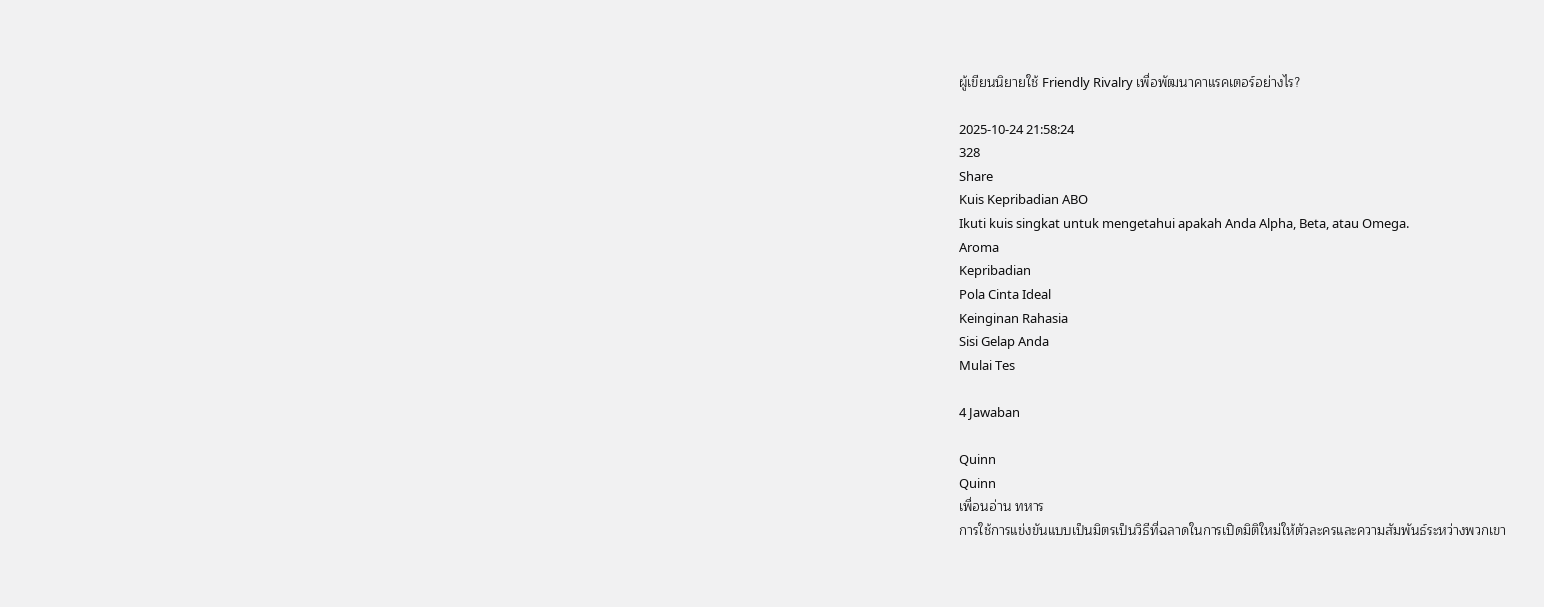ผู้เขียนนิยายใช้ Friendly Rivalry เพื่อพัฒนาคาแรคเตอร์อย่างไร?

2025-10-24 21:58:24
328
Share
Kuis Kepribadian ABO
Ikuti kuis singkat untuk mengetahui apakah Anda Alpha, Beta, atau Omega.
Aroma
Kepribadian
Pola Cinta Ideal
Keinginan Rahasia
Sisi Gelap Anda
Mulai Tes

4 Jawaban

Quinn
Quinn
เพื่อนอ่าน ทหาร
การใช้การแข่งขันแบบเป็นมิตรเป็นวิธีที่ฉลาดในการเปิดมิติใหม่ให้ตัวละครและความสัมพันธ์ระหว่างพวกเขา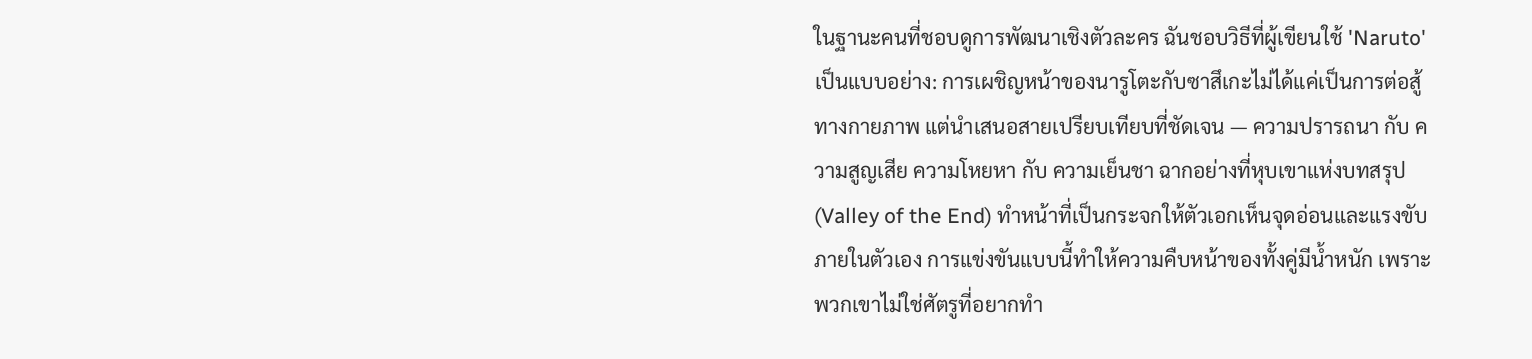ในฐานะคนที่ชอบดูการพัฒนาเชิงตัวละคร ฉันชอบวิธีที่ผู้เขียนใช้ 'Naruto' เป็นแบบอย่าง: การเผชิญหน้าของนารูโตะกับซาสึเกะไม่ได้แค่เป็นการต่อสู้ทางกายภาพ แต่นำเสนอสายเปรียบเทียบที่ชัดเจน — ความปรารถนา กับ ความสูญเสีย ความโหยหา กับ ความเย็นชา ฉากอย่างที่หุบเขาแห่งบทสรุป (Valley of the End) ทำหน้าที่เป็นกระจกให้ตัวเอกเห็นจุดอ่อนและแรงขับภายในตัวเอง การแข่งขันแบบนี้ทำให้ความคืบหน้าของทั้งคู่มีน้ำหนัก เพราะพวกเขาไม่ใช่ศัตรูที่อยากทำ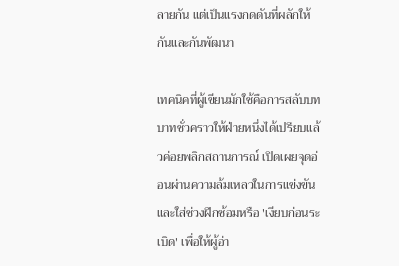ลายกัน แต่เป็นแรงกดดันที่ผลักให้กันและกันพัฒนา

เทคนิคที่ผู้เขียนมักใช้คือการสลับบทบาทชั่วคราวให้ฝ่ายหนึ่งได้เปรียบแล้วค่อยพลิกสถานการณ์ เปิดเผยจุดอ่อนผ่านความล้มเหลวในการแข่งขัน และใส่ช่วงฝึกซ้อมหรือ 'เงียบก่อนระเบิด' เพื่อให้ผู้อ่า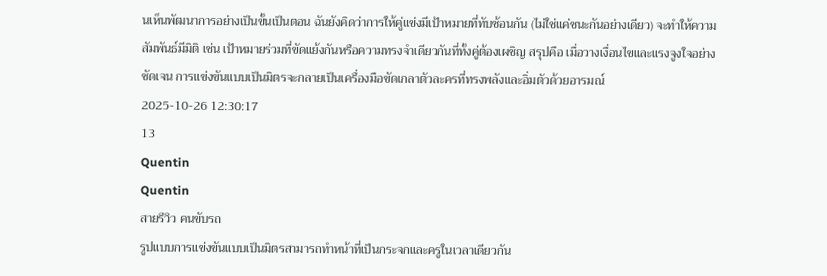นเห็นพัฒนาการอย่างเป็นขั้นเป็นตอน ฉันยังคิดว่าการให้คู่แข่งมีเป้าหมายที่ทับซ้อนกัน (ไม่ใช่แค่ชนะกันอย่างเดียว) จะทำให้ความสัมพันธ์มีมิติ เช่น เป้าหมายร่วมที่ขัดแย้งกันหรือความทรงจำเดียวกันที่ทั้งคู่ต้องเผชิญ สรุปคือ เมื่อวางเงื่อนไขและแรงจูงใจอย่างชัดเจน การแข่งขันแบบเป็นมิตรจะกลายเป็นเครื่องมือขัดเกลาตัวละครที่ทรงพลังและอิ่มตัวด้วยอารมณ์
2025-10-26 12:30:17
13
Quentin
Quentin
สายรีวิว คนขับรถ
รูปแบบการแข่งขันแบบเป็นมิตรสามารถทำหน้าที่เป็นกระจกและครูในเวลาเดียวกัน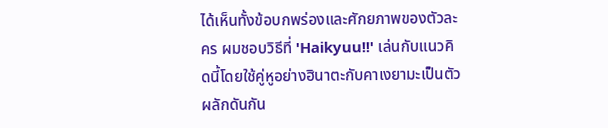ได้เห็นทั้งข้อบกพร่องและศักยภาพของตัวละคร ผมชอบวิธีที่ 'Haikyuu!!' เล่นกับแนวคิดนี้โดยใช้คู่หูอย่างฮินาตะกับคาเงยามะเป็นตัวผลักดันกัน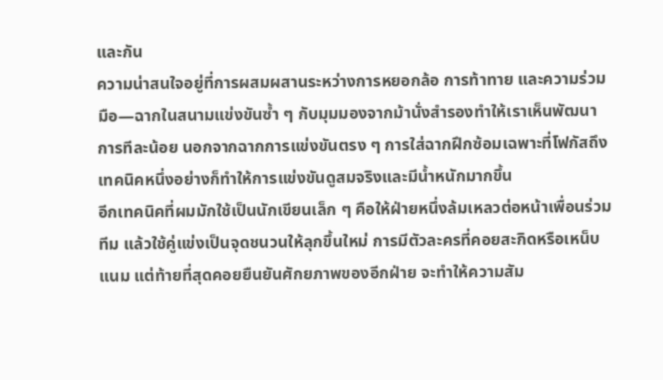และกัน
ความน่าสนใจอยู่ที่การผสมผสานระหว่างการหยอกล้อ การท้าทาย และความร่วมมือ—ฉากในสนามแข่งขันซ้ำ ๆ กับมุมมองจากม้านั่งสำรองทำให้เราเห็นพัฒนาการทีละน้อย นอกจากฉากการแข่งขันตรง ๆ การใส่ฉากฝึกซ้อมเฉพาะที่โฟกัสถึงเทคนิคหนึ่งอย่างก็ทำให้การแข่งขันดูสมจริงและมีน้ำหนักมากขึ้น
อีกเทคนิคที่ผมมักใช้เป็นนักเขียนเล็ก ๆ คือให้ฝ่ายหนึ่งล้มเหลวต่อหน้าเพื่อนร่วมทีม แล้วใช้คู่แข่งเป็นจุดชนวนให้ลุกขึ้นใหม่ การมีตัวละครที่คอยสะกิดหรือเหน็บแนม แต่ท้ายที่สุดคอยยืนยันศักยภาพของอีกฝ่าย จะทำให้ความสัม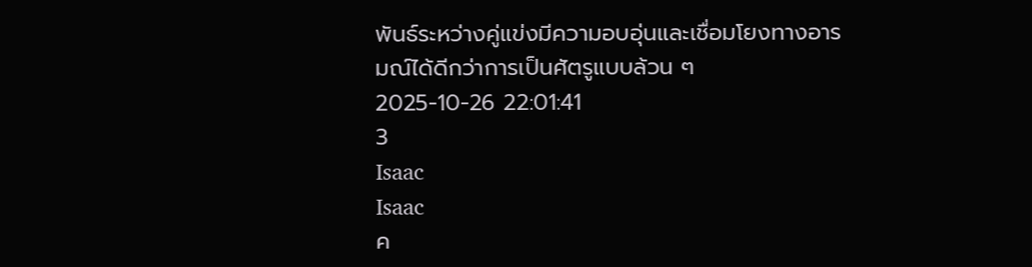พันธ์ระหว่างคู่แข่งมีความอบอุ่นและเชื่อมโยงทางอารมณ์ได้ดีกว่าการเป็นศัตรูแบบล้วน ๆ
2025-10-26 22:01:41
3
Isaac
Isaac
ค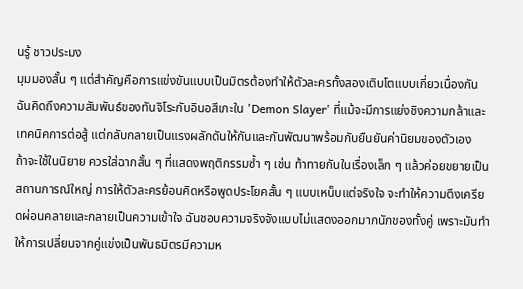นรู้ ชาวประมง
มุมมองสั้น ๆ แต่สำคัญคือการแข่งขันแบบเป็นมิตรต้องทำให้ตัวละครทั้งสองเติบโตแบบเกี่ยวเนื่องกัน ฉันคิดถึงความสัมพันธ์ของทันจิโระกับอินอสึเกะใน 'Demon Slayer' ที่แม้จะมีการแย่งชิงความกล้าและเทคนิคการต่อสู้ แต่กลับกลายเป็นแรงผลักดันให้กันและกันพัฒนาพร้อมกับยืนยันค่านิยมของตัวเอง
ถ้าจะใช้ในนิยาย ควรใส่ฉากสั้น ๆ ที่แสดงพฤติกรรมซ้ำ ๆ เช่น ท้าทายกันในเรื่องเล็ก ๆ แล้วค่อยขยายเป็นสถานการณ์ใหญ่ การให้ตัวละครย้อนคิดหรือพูดประโยคสั้น ๆ แบบเหน็บแต่จริงใจ จะทำให้ความตึงเครียดผ่อนคลายและกลายเป็นความเข้าใจ ฉันชอบความจริงจังแบบไม่แสดงออกมากนักของทั้งคู่ เพราะมันทำให้การเปลี่ยนจากคู่แข่งเป็นพันธมิตรมีความห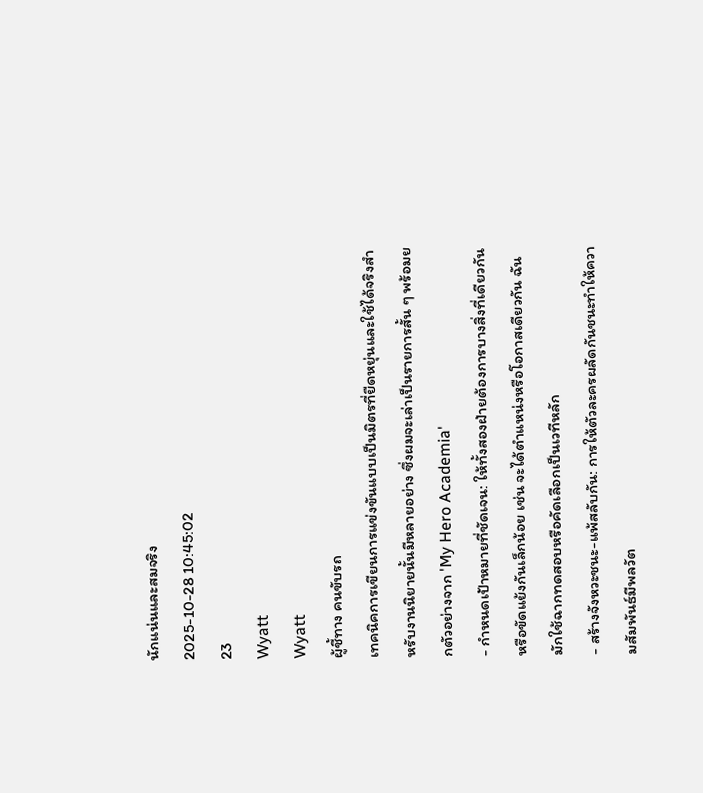นักแน่นและสมจริง
2025-10-28 10:45:02
23
Wyatt
Wyatt
ผู้ชี้ทาง คนขับรถ
เทคนิคการเขียนการแข่งขันแบบเป็นมิตรที่ยืดหยุ่นและใช้ได้จริงสำหรับงานนิยายนั้นมีหลายอย่าง ซึ่งผมจะเล่าเป็นรายการสั้น ๆ พร้อมยกตัวอย่างจาก 'My Hero Academia'
- กำหนดเป้าหมายที่ชัดเจน: ให้ทั้งสองฝ่ายต้องการบางสิ่งที่เดียวกันหรือขัดแย้งกันเล็กน้อย เช่น จะได้ตำแหน่งหรือโอกาสเดียวกัน ฉันมักใช้ฉากทดสอบหรือคัดเลือกเป็นเวทีหลัก
- สร้างจังหวะชนะ-แพ้สลับกัน: การให้ตัวละครผลัดกันชนะทำให้ความสัมพันธ์มีพลวัต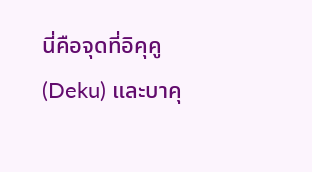นี่คือจุดที่อิคุคู (Deku) และบาคุ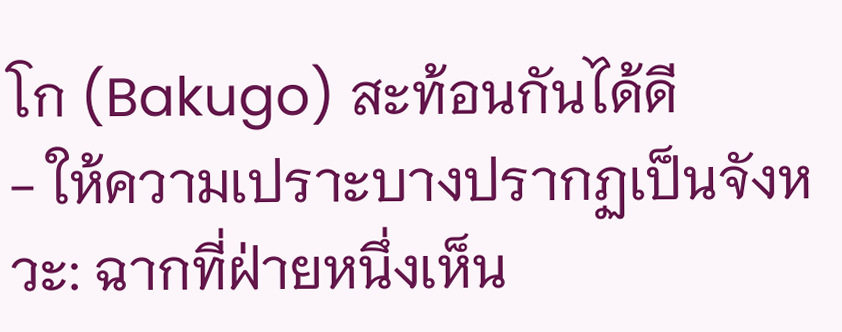โก (Bakugo) สะท้อนกันได้ดี
- ให้ความเปราะบางปรากฏเป็นจังหวะ: ฉากที่ฝ่ายหนึ่งเห็น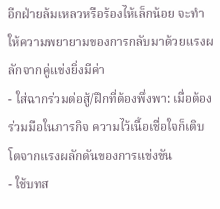อีกฝ่ายล้มเหลวหรือร้องไห้เล็กน้อย จะทำให้ความพยายามของการกลับมาด้วยแรงผลักจากคู่แข่งยิ่งมีค่า
- ใส่ฉากร่วมต่อสู้/ฝึกที่ต้องพึ่งพา: เมื่อต้องร่วมมือในภารกิจ ความไว้เนื้อเชื่อใจก็เติบโตจากแรงผลักดันของการแข่งขัน
- ใช้บทส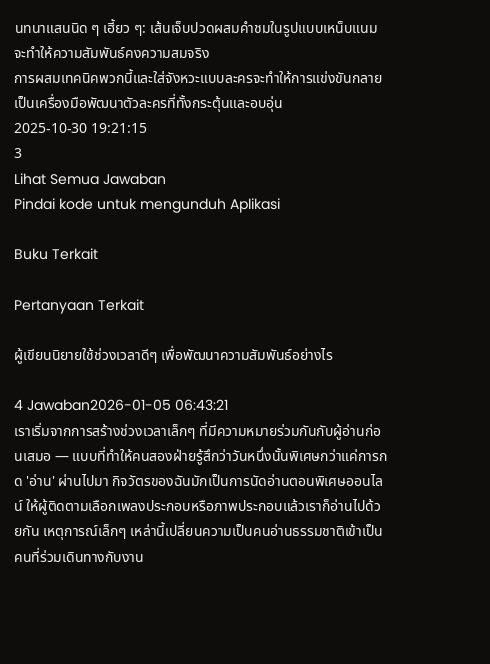นทนาแสนนิด ๆ เฮี้ยว ๆ: เส้นเจ็บปวดผสมคำชมในรูปแบบเหน็บแนมจะทำให้ความสัมพันธ์คงความสมจริง
การผสมเทคนิคพวกนี้และใส่จังหวะแบบละครจะทำให้การแข่งขันกลายเป็นเครื่องมือพัฒนาตัวละครที่ทั้งกระตุ้นและอบอุ่น
2025-10-30 19:21:15
3
Lihat Semua Jawaban
Pindai kode untuk mengunduh Aplikasi

Buku Terkait

Pertanyaan Terkait

ผู้เขียนนิยายใช้ช่วงเวลาดีๆ เพื่อพัฒนาความสัมพันธ์อย่างไร

4 Jawaban2026-01-05 06:43:21
เราเริ่มจากการสร้างช่วงเวลาเล็กๆ ที่มีความหมายร่วมกันกับผู้อ่านก่อนเสมอ — แบบที่ทำให้คนสองฝ่ายรู้สึกว่าวันหนึ่งนั้นพิเศษกว่าแค่การกด 'อ่าน' ผ่านไปมา กิจวัตรของฉันมักเป็นการนัดอ่านตอนพิเศษออนไลน์ ให้ผู้ติดตามเลือกเพลงประกอบหรือภาพประกอบแล้วเราก็อ่านไปด้วยกัน เหตุการณ์เล็กๆ เหล่านี้เปลี่ยนความเป็นคนอ่านธรรมชาติเข้าเป็นคนที่ร่วมเดินทางกับงาน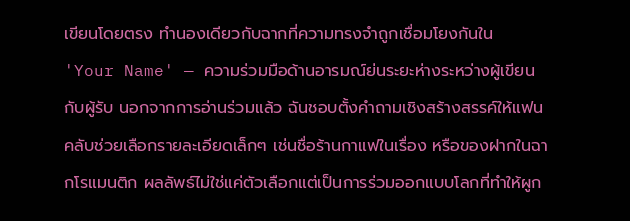เขียนโดยตรง ทำนองเดียวกับฉากที่ความทรงจำถูกเชื่อมโยงกันใน 'Your Name' — ความร่วมมือด้านอารมณ์ย่นระยะห่างระหว่างผู้เขียนกับผู้รับ นอกจากการอ่านร่วมแล้ว ฉันชอบตั้งคำถามเชิงสร้างสรรค์ให้แฟนคลับช่วยเลือกรายละเอียดเล็กๆ เช่นชื่อร้านกาแฟในเรื่อง หรือของฝากในฉากโรแมนติก ผลลัพธ์ไม่ใช่แค่ตัวเลือกแต่เป็นการร่วมออกแบบโลกที่ทำให้ผูก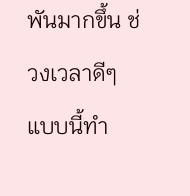พันมากขึ้น ช่วงเวลาดีๆ แบบนี้ทำ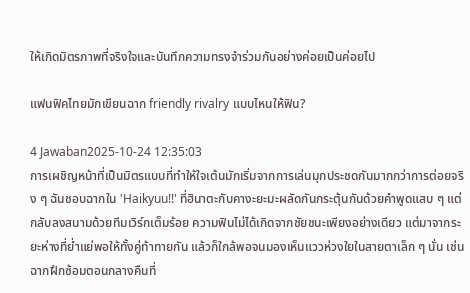ให้เกิดมิตรภาพที่จริงใจและบันทึกความทรงจำร่วมกันอย่างค่อยเป็นค่อยไป

แฟนฟิคไทยมักเขียนฉาก friendly rivalry แบบไหนให้ฟิน?

4 Jawaban2025-10-24 12:35:03
การเผชิญหน้าที่เป็นมิตรแบบที่ทำให้ใจเต้นมักเริ่มจากการเล่นมุกประชดกันมากกว่าการต่อยจริง ๆ ฉันชอบฉากใน 'Haikyuu!!' ที่ฮินาตะกับคางะยะมะผลัดกันกระตุ้นกันด้วยคำพูดแสบ ๆ แต่กลับลงสนามด้วยทีมเวิร์กเต็มร้อย ความฟินไม่ได้เกิดจากชัยชนะเพียงอย่างเดียว แต่มาจากระยะห่างที่ย่ำแย่พอให้ทั้งคู่ท้าทายกัน แล้วก็ใกล้พอจนมองเห็นแววห่วงใยในสายตาเล็ก ๆ นั่น เช่น ฉากฝึกซ้อมตอนกลางคืนที่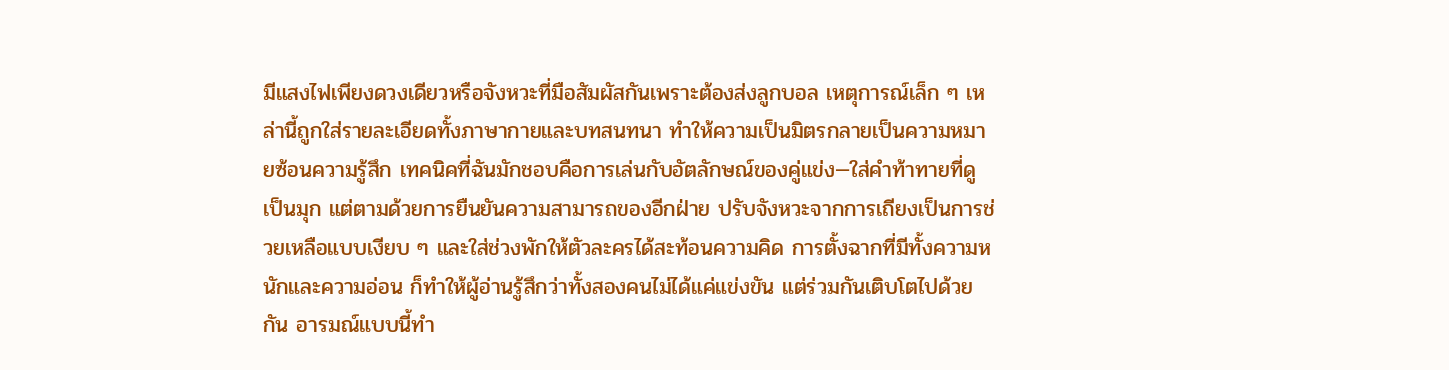มีแสงไฟเพียงดวงเดียวหรือจังหวะที่มือสัมผัสกันเพราะต้องส่งลูกบอล เหตุการณ์เล็ก ๆ เหล่านี้ถูกใส่รายละเอียดทั้งภาษากายและบทสนทนา ทำให้ความเป็นมิตรกลายเป็นความหมายซ้อนความรู้สึก เทคนิคที่ฉันมักชอบคือการเล่นกับอัตลักษณ์ของคู่แข่ง—ใส่คำท้าทายที่ดูเป็นมุก แต่ตามด้วยการยืนยันความสามารถของอีกฝ่าย ปรับจังหวะจากการเถียงเป็นการช่วยเหลือแบบเงียบ ๆ และใส่ช่วงพักให้ตัวละครได้สะท้อนความคิด การตั้งฉากที่มีทั้งความหนักและความอ่อน ก็ทำให้ผู้อ่านรู้สึกว่าทั้งสองคนไม่ได้แค่แข่งขัน แต่ร่วมกันเติบโตไปด้วยกัน อารมณ์แบบนี้ทำ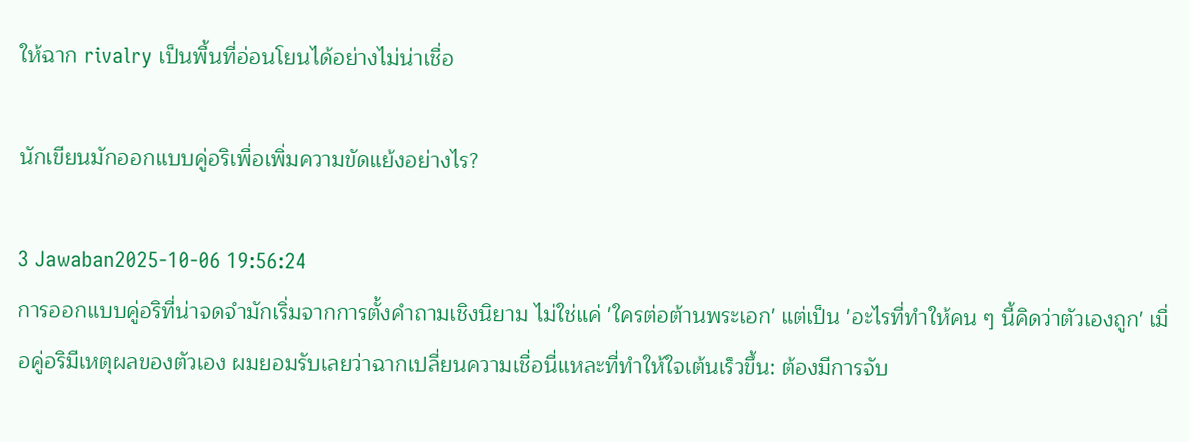ให้ฉาก rivalry เป็นพื้นที่อ่อนโยนได้อย่างไม่น่าเชื่อ

นักเขียนมักออกแบบคู่อริเพื่อเพิ่มความขัดแย้งอย่างไร?

3 Jawaban2025-10-06 19:56:24
การออกแบบคู่อริที่น่าจดจำมักเริ่มจากการตั้งคำถามเชิงนิยาม ไม่ใช่แค่ 'ใครต่อต้านพระเอก' แต่เป็น 'อะไรที่ทำให้คน ๆ นี้คิดว่าตัวเองถูก' เมื่อคู่อริมีเหตุผลของตัวเอง ผมยอมรับเลยว่าฉากเปลี่ยนความเชื่อนี่แหละที่ทำให้ใจเต้นเร็วขึ้น: ต้องมีการจับ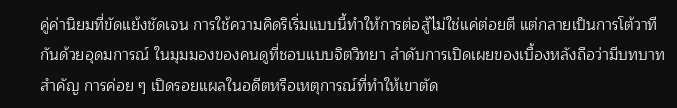คู่ค่านิยมที่ขัดแย้งชัดเจน การใช้ความคิดริเริ่มแบบนี้ทำให้การต่อสู้ไม่ใช่แค่ต่อยตี แต่กลายเป็นการโต้วาทีกันด้วยอุดมการณ์ ในมุมมองของคนดูที่ชอบแบบจิตวิทยา ลำดับการเปิดเผยของเบื้องหลังถือว่ามีบทบาทสำคัญ การค่อย ๆ เปิดรอยแผลในอดีตหรือเหตุการณ์ที่ทำให้เขาตัด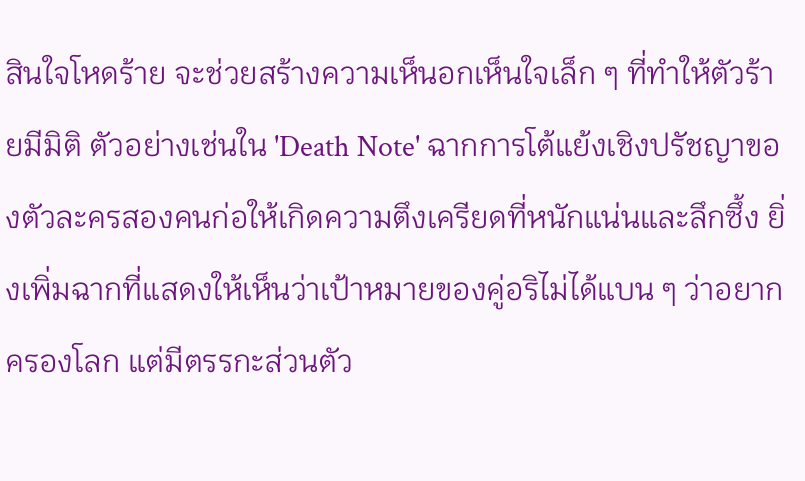สินใจโหดร้าย จะช่วยสร้างความเห็นอกเห็นใจเล็ก ๆ ที่ทำให้ตัวร้ายมีมิติ ตัวอย่างเช่นใน 'Death Note' ฉากการโต้แย้งเชิงปรัชญาของตัวละครสองคนก่อให้เกิดความตึงเครียดที่หนักแน่นและลึกซึ้ง ยิ่งเพิ่มฉากที่แสดงให้เห็นว่าเป้าหมายของคู่อริไม่ได้แบน ๆ ว่าอยากครองโลก แต่มีตรรกะส่วนตัว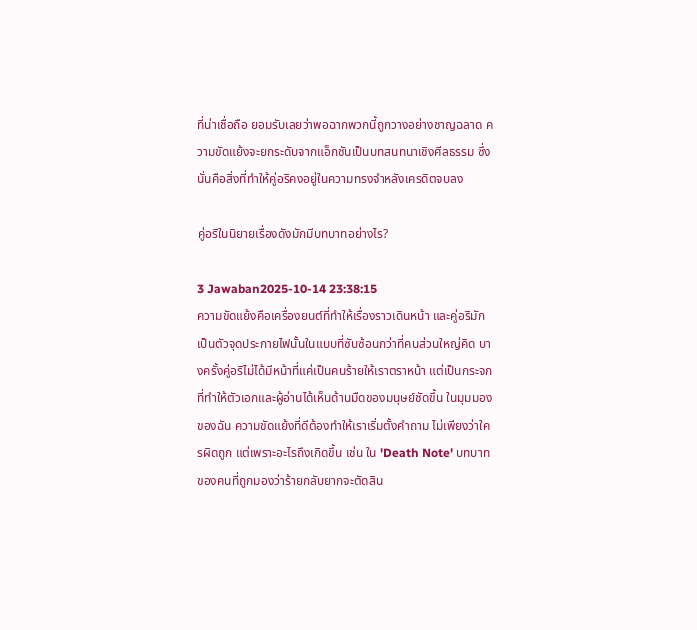ที่น่าเชื่อถือ ยอมรับเลยว่าพอฉากพวกนี้ถูกวางอย่างชาญฉลาด ความขัดแย้งจะยกระดับจากแอ็กชันเป็นบทสนทนาเชิงศีลธรรม ซึ่งนั่นคือสิ่งที่ทำให้คู่อริคงอยู่ในความทรงจำหลังเครดิตจบลง

คู่อริในนิยายเรื่องดังมักมีบทบาทอย่างไร?

3 Jawaban2025-10-14 23:38:15
ความขัดแย้งคือเครื่องยนต์ที่ทำให้เรื่องราวเดินหน้า และคู่อริมักเป็นตัวจุดประกายไฟนั้นในแบบที่ซับซ้อนกว่าที่คนส่วนใหญ่คิด บางครั้งคู่อริไม่ได้มีหน้าที่แค่เป็นคนร้ายให้เราตราหน้า แต่เป็นกระจกที่ทำให้ตัวเอกและผู้อ่านได้เห็นด้านมืดของมนุษย์ชัดขึ้น ในมุมมองของฉัน ความขัดแย้งที่ดีต้องทำให้เราเริ่มตั้งคำถาม ไม่เพียงว่าใครผิดถูก แต่เพราะอะไรถึงเกิดขึ้น เช่น ใน 'Death Note' บทบาทของคนที่ถูกมองว่าร้ายกลับยากจะตัดสิน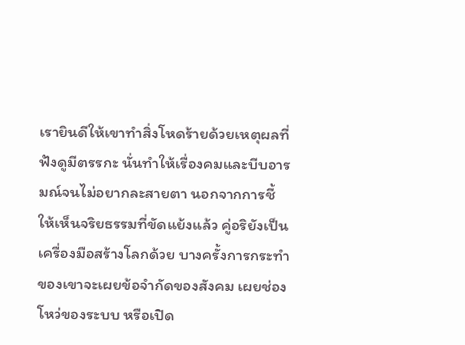เรายินดีให้เขาทำสิ่งโหดร้ายด้วยเหตุผลที่ฟังดูมีตรรกะ นั่นทำให้เรื่องคมและบีบอารมณ์จนไม่อยากละสายตา นอกจากการชี้ให้เห็นจริยธรรมที่ขัดแย้งแล้ว คู่อริยังเป็นเครื่องมือสร้างโลกด้วย บางครั้งการกระทำของเขาจะเผยข้อจำกัดของสังคม เผยช่องโหว่ของระบบ หรือเปิด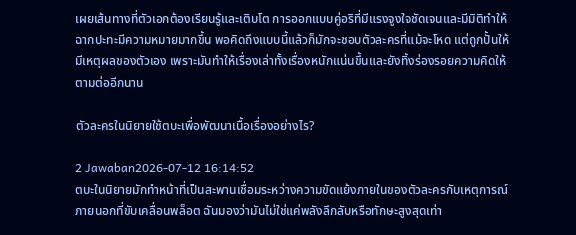เผยเส้นทางที่ตัวเอกต้องเรียนรู้และเติบโต การออกแบบคู่อริที่มีแรงจูงใจชัดเจนและมีมิติทำให้ฉากปะทะมีความหมายมากขึ้น พอคิดถึงแบบนี้แล้วก็มักจะชอบตัวละครที่แม้จะโหด แต่ถูกปั้นให้มีเหตุผลของตัวเอง เพราะมันทำให้เรื่องเล่าทั้งเรื่องหนักแน่นขึ้นและยังทิ้งร่องรอยความคิดให้ตามต่ออีกนาน

ตัวละครในนิยายใช้ตบะเพื่อพัฒนาเนื้อเรื่องอย่างไร?

2 Jawaban2026-07-12 16:14:52
ตบะในนิยายมักทำหน้าที่เป็นสะพานเชื่อมระหว่างความขัดแย้งภายในของตัวละครกับเหตุการณ์ภายนอกที่ขับเคลื่อนพล็อต ฉันมองว่ามันไม่ใช่แค่พลังลึกลับหรือทักษะสูงสุดเท่า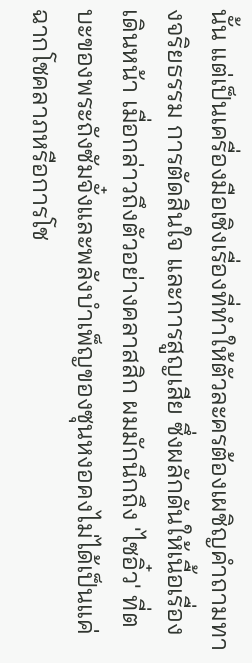นั้น แต่เป็นเครื่องมือเชิงเรื่องที่ทำให้ตัวละครต้องเผชิญคำถามทางจริยธรรม การตัดสินใจ และการสูญเสีย ซึ่งผลักดันให้เนื้อเรื่องเดินหน้า เมื่อกล่าวถึงตัวอย่างคลาสสิก ผมมักนึกถึง 'ไซอิ๋ว' ที่ตบะของพระถังซัมจั๋งและพลังบำเพ็ญของซุนหงอคงไม่ได้เป็นแค่ฉากโชคลาภหรือการโช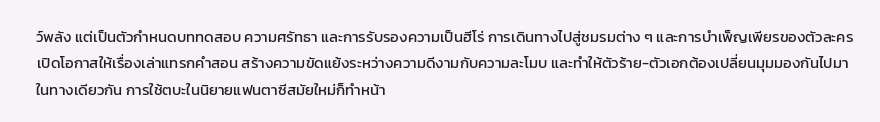ว์พลัง แต่เป็นตัวกำหนดบททดสอบ ความศรัทธา และการรับรองความเป็นฮีโร่ การเดินทางไปสู่ชมรมต่าง ๆ และการบำเพ็ญเพียรของตัวละครเปิดโอกาสให้เรื่องเล่าแทรกคำสอน สร้างความขัดแย้งระหว่างความดีงามกับความละโมบ และทำให้ตัวร้าย-ตัวเอกต้องเปลี่ยนมุมมองกันไปมา ในทางเดียวกัน การใช้ตบะในนิยายแฟนตาซีสมัยใหม่ก็ทำหน้า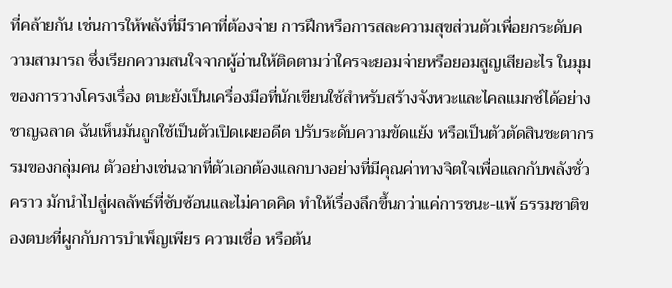ที่คล้ายกัน เช่นการให้พลังที่มีราคาที่ต้องจ่าย การฝึกหรือการสละความสุขส่วนตัวเพื่อยกระดับความสามารถ ซึ่งเรียกความสนใจจากผู้อ่านให้ติดตามว่าใครจะยอมจ่ายหรือยอมสูญเสียอะไร ในมุมของการวางโครงเรื่อง ตบะยังเป็นเครื่องมือที่นักเขียนใช้สำหรับสร้างจังหวะและไคลแมกซ์ได้อย่างชาญฉลาด ฉันเห็นมันถูกใช้เป็นตัวเปิดเผยอดีต ปรับระดับความขัดแย้ง หรือเป็นตัวตัดสินชะตากรรมของกลุ่มคน ตัวอย่างเช่นฉากที่ตัวเอกต้องแลกบางอย่างที่มีคุณค่าทางจิตใจเพื่อแลกกับพลังชั่วคราว มักนำไปสู่ผลลัพธ์ที่ซับซ้อนและไม่คาดคิด ทำให้เรื่องลึกขึ้นกว่าแค่การชนะ-แพ้ ธรรมชาติของตบะที่ผูกกับการบำเพ็ญเพียร ความเชื่อ หรือต้น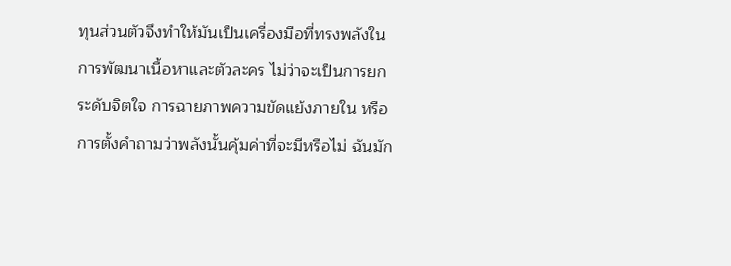ทุนส่วนตัวจึงทำให้มันเป็นเครื่องมือที่ทรงพลังในการพัฒนาเนื้อหาและตัวละคร ไม่ว่าจะเป็นการยกระดับจิตใจ การฉายภาพความขัดแย้งภายใน หรือการตั้งคำถามว่าพลังนั้นคุ้มค่าที่จะมีหรือไม่ ฉันมัก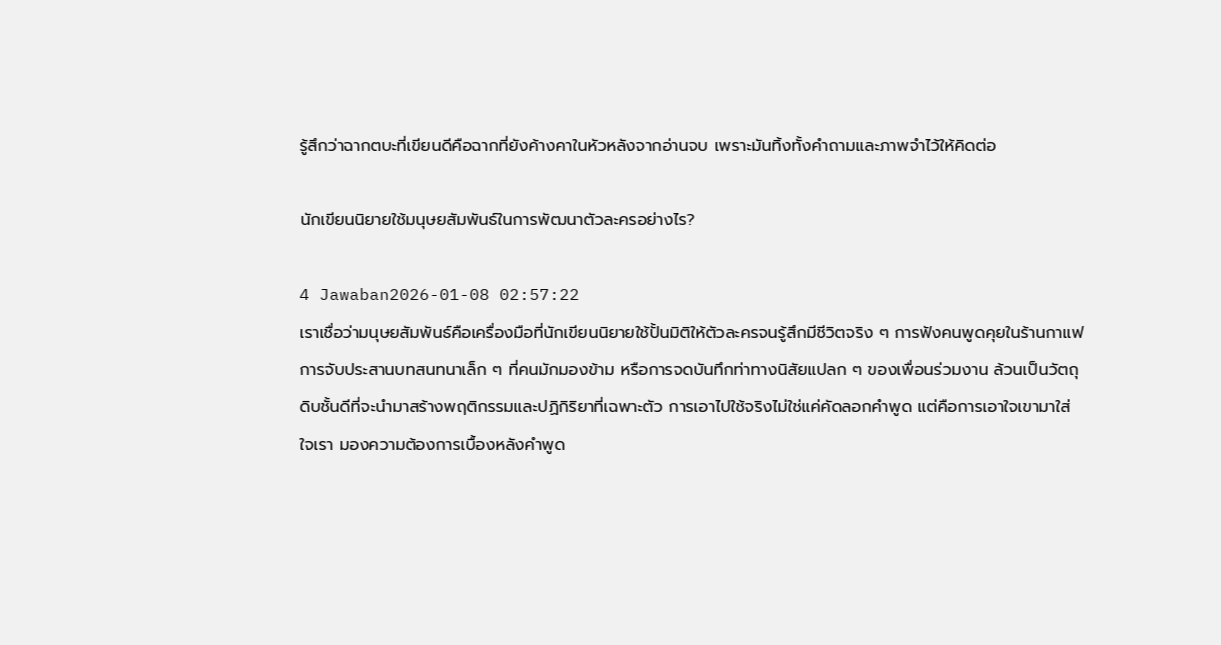รู้สึกว่าฉากตบะที่เขียนดีคือฉากที่ยังค้างคาในหัวหลังจากอ่านจบ เพราะมันทิ้งทั้งคำถามและภาพจำไว้ให้คิดต่อ

นักเขียนนิยายใช้มนุษยสัมพันธ์ในการพัฒนาตัวละครอย่างไร?

4 Jawaban2026-01-08 02:57:22
เราเชื่อว่ามนุษยสัมพันธ์คือเครื่องมือที่นักเขียนนิยายใช้ปั้นมิติให้ตัวละครจนรู้สึกมีชีวิตจริง ๆ การฟังคนพูดคุยในร้านกาแฟ การจับประสานบทสนทนาเล็ก ๆ ที่คนมักมองข้าม หรือการจดบันทึกท่าทางนิสัยแปลก ๆ ของเพื่อนร่วมงาน ล้วนเป็นวัตถุดิบชั้นดีที่จะนำมาสร้างพฤติกรรมและปฏิกิริยาที่เฉพาะตัว การเอาไปใช้จริงไม่ใช่แค่คัดลอกคำพูด แต่คือการเอาใจเขามาใส่ใจเรา มองความต้องการเบื้องหลังคำพูด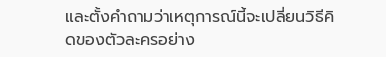และตั้งคำถามว่าเหตุการณ์นี้จะเปลี่ยนวิธีคิดของตัวละครอย่าง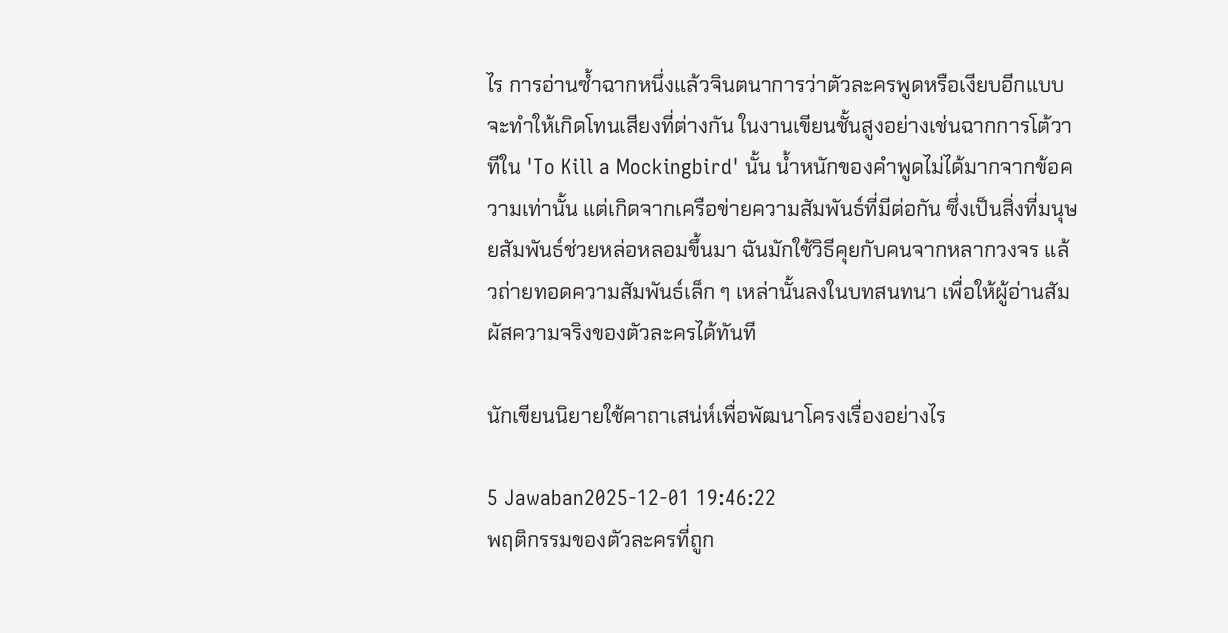ไร การอ่านซ้ำฉากหนึ่งแล้วจินตนาการว่าตัวละครพูดหรือเงียบอีกแบบ จะทำให้เกิดโทนเสียงที่ต่างกัน ในงานเขียนชั้นสูงอย่างเช่นฉากการโต้วาทีใน 'To Kill a Mockingbird' นั้น น้ำหนักของคำพูดไม่ได้มากจากข้อความเท่านั้น แต่เกิดจากเครือข่ายความสัมพันธ์ที่มีต่อกัน ซึ่งเป็นสิ่งที่มนุษยสัมพันธ์ช่วยหล่อหลอมขึ้นมา ฉันมักใช้วิธีคุยกับคนจากหลากวงจร แล้วถ่ายทอดความสัมพันธ์เล็ก ๆ เหล่านั้นลงในบทสนทนา เพื่อให้ผู้อ่านสัมผัสความจริงของตัวละครได้ทันที

นักเขียนนิยายใช้คาถาเสน่ห์เพื่อพัฒนาโครงเรื่องอย่างไร

5 Jawaban2025-12-01 19:46:22
พฤติกรรมของตัวละครที่ถูก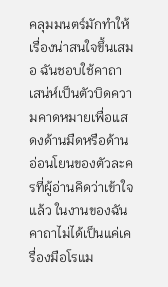คลุมมนตร์มักทำให้เรื่องน่าสนใจขึ้นเสมอ ฉันชอบใช้คาถาเสน่ห์เป็นตัวบิดความคาดหมายเพื่อแสดงด้านมืดหรือด้านอ่อนโยนของตัวละครที่ผู้อ่านคิดว่าเข้าใจแล้ว ในงานของฉันคาถาไม่ได้เป็นแค่เครื่องมือโรแม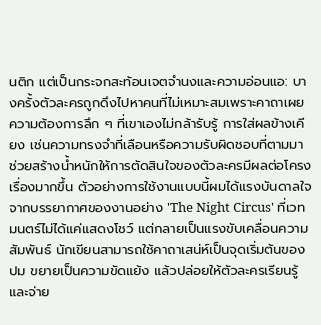นติก แต่เป็นกระจกสะท้อนเจตจำนงและความอ่อนแอ: บางครั้งตัวละครถูกดึงไปหาคนที่ไม่เหมาะสมเพราะคาถาเผยความต้องการลึก ๆ ที่เขาเองไม่กล้ารับรู้ การใส่ผลข้างเคียง เช่นความทรงจำที่เลือนหรือความรับผิดชอบที่ตามมา ช่วยสร้างน้ำหนักให้การตัดสินใจของตัวละครมีผลต่อโครงเรื่องมากขึ้น ตัวอย่างการใช้งานแบบนี้ผมได้แรงบันดาลใจจากบรรยากาศของงานอย่าง 'The Night Circus' ที่เวทมนตร์ไม่ได้แค่แสดงโชว์ แต่กลายเป็นแรงขับเคลื่อนความสัมพันธ์ นักเขียนสามารถใช้คาถาเสน่ห์เป็นจุดเริ่มต้นของปม ขยายเป็นความขัดแย้ง แล้วปล่อยให้ตัวละครเรียนรู้และจ่าย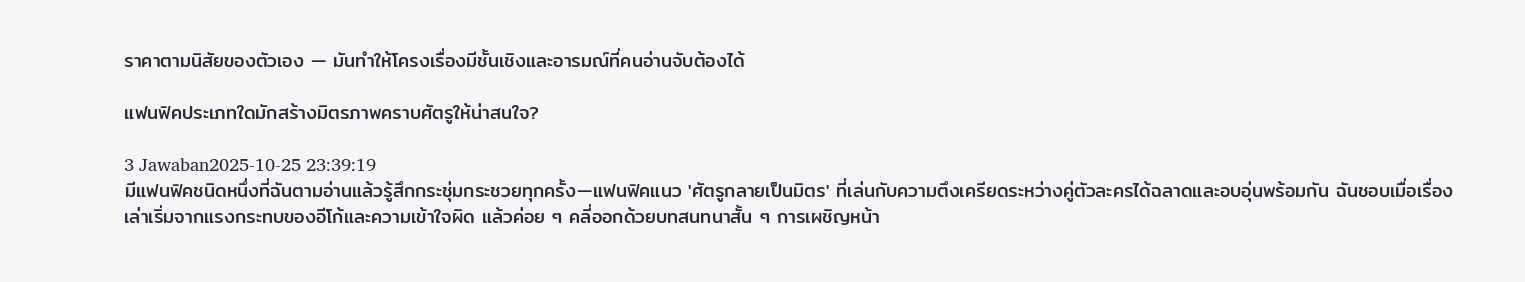ราคาตามนิสัยของตัวเอง — มันทำให้โครงเรื่องมีชั้นเชิงและอารมณ์ที่คนอ่านจับต้องได้

แฟนฟิคประเภทใดมักสร้างมิตรภาพคราบศัตรูให้น่าสนใจ?

3 Jawaban2025-10-25 23:39:19
มีแฟนฟิคชนิดหนึ่งที่ฉันตามอ่านแล้วรู้สึกกระชุ่มกระชวยทุกครั้ง—แฟนฟิคแนว 'ศัตรูกลายเป็นมิตร' ที่เล่นกับความตึงเครียดระหว่างคู่ตัวละครได้ฉลาดและอบอุ่นพร้อมกัน ฉันชอบเมื่อเรื่องเล่าเริ่มจากแรงกระทบของอีโก้และความเข้าใจผิด แล้วค่อย ๆ คลี่ออกด้วยบทสนทนาสั้น ๆ การเผชิญหน้า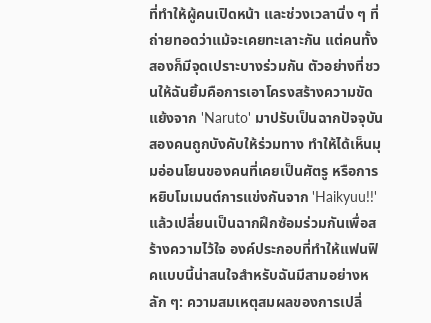ที่ทำให้ผู้คนเปิดหน้า และช่วงเวลานิ่ง ๆ ที่ถ่ายทอดว่าแม้จะเคยทะเลาะกัน แต่คนทั้งสองก็มีจุดเปราะบางร่วมกัน ตัวอย่างที่ชวนให้ฉันยิ้มคือการเอาโครงสร้างความขัดแย้งจาก 'Naruto' มาปรับเป็นฉากปัจจุบันสองคนถูกบังคับให้ร่วมทาง ทำให้ได้เห็นมุมอ่อนโยนของคนที่เคยเป็นศัตรู หรือการหยิบโมเมนต์การแข่งกันจาก 'Haikyuu!!' แล้วเปลี่ยนเป็นฉากฝึกซ้อมร่วมกันเพื่อสร้างความไว้ใจ องค์ประกอบที่ทำให้แฟนฟิคแบบนี้น่าสนใจสำหรับฉันมีสามอย่างหลัก ๆ: ความสมเหตุสมผลของการเปลี่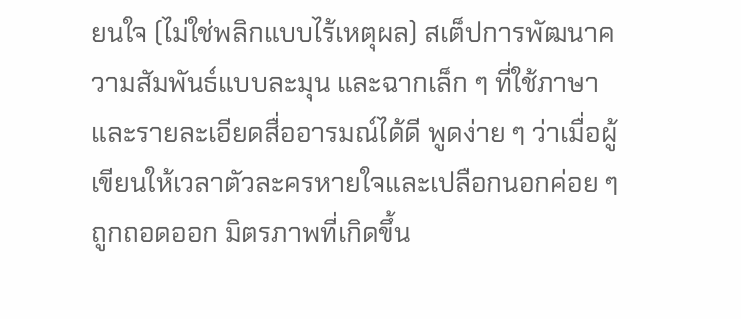ยนใจ (ไม่ใช่พลิกแบบไร้เหตุผล) สเต็ปการพัฒนาความสัมพันธ์แบบละมุน และฉากเล็ก ๆ ที่ใช้ภาษาและรายละเอียดสื่ออารมณ์ได้ดี พูดง่าย ๆ ว่าเมื่อผู้เขียนให้เวลาตัวละครหายใจและเปลือกนอกค่อย ๆ ถูกถอดออก มิตรภาพที่เกิดขึ้น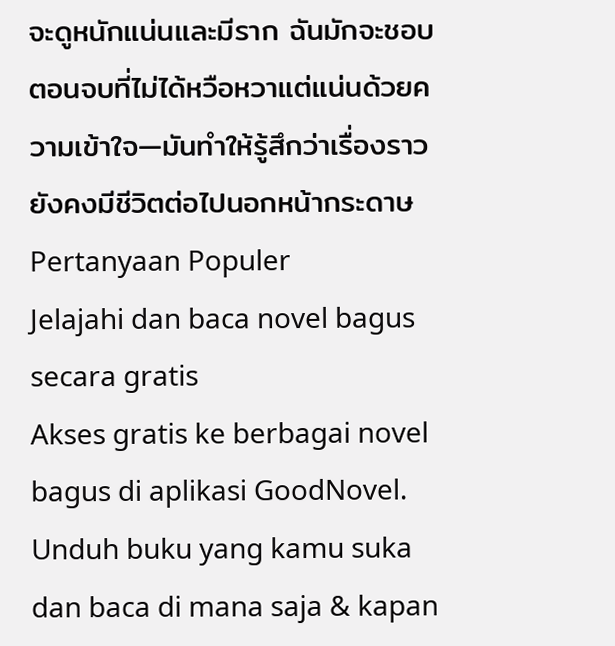จะดูหนักแน่นและมีราก ฉันมักจะชอบตอนจบที่ไม่ได้หวือหวาแต่แน่นด้วยความเข้าใจ—มันทำให้รู้สึกว่าเรื่องราวยังคงมีชีวิตต่อไปนอกหน้ากระดาษ
Pertanyaan Populer
Jelajahi dan baca novel bagus secara gratis
Akses gratis ke berbagai novel bagus di aplikasi GoodNovel. Unduh buku yang kamu suka dan baca di mana saja & kapan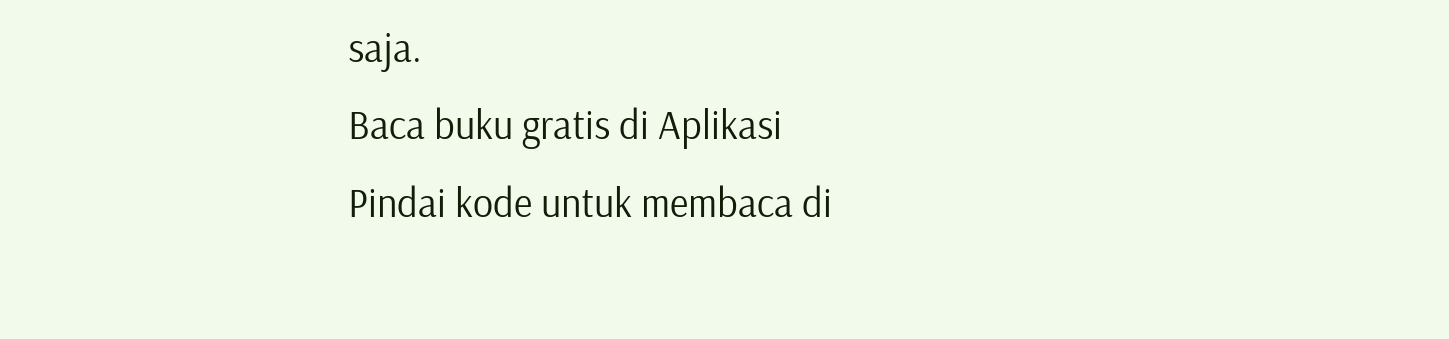saja.
Baca buku gratis di Aplikasi
Pindai kode untuk membaca di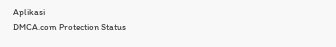Aplikasi
DMCA.com Protection Status